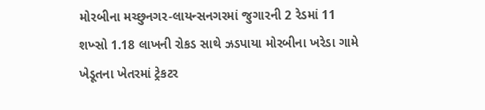મોરબીના મચ્છુનગર-લાયન્સનગરમાં જુગારની 2 રેડમાં 11 શખ્સો 1.18 લાખની રોકડ સાથે ઝડપાયા મોરબીના ખરેડા ગામે ખેડૂતના ખેતરમાં ટ્રેકટર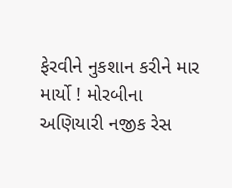ફેરવીને નુકશાન કરીને માર માર્યો ! મોરબીના અણિયારી નજીક રેસ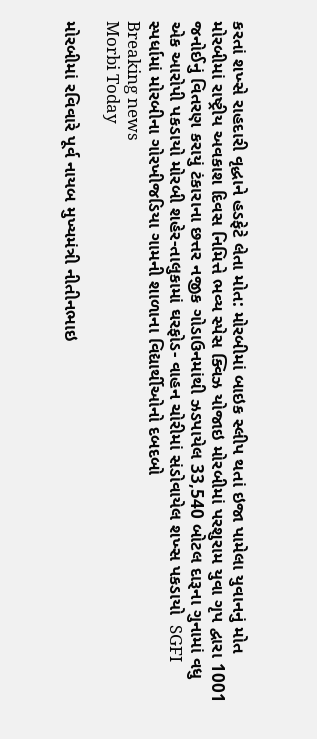કરતાં શખ્સે રાહદારી વૃદ્ધાને હડફેટે લેતા મોત: મોરબીમાં બાઇક સ્લીપ થતાં ઇજા પામેલા યુવાનનું મોત મોરબીમાં રાષ્ટ્રીય અવકાશ દિવસ નિમિત્તે ભવ્ય સ્પેસ ક્વિઝ યોજાઇ મોરબીમાં પરશુરામ યુવા ગૃપ દ્વારા 1001 જનોઈનું વિતરણ કરાયું ટંકારાના છત્તર નજીક ગોડાઉનમાંથી ઝડપાયેલ 33,540 બોટલ દારૂના ગુનામાં વધુ એક આરોપી પકડાયો મોરબી શહેર-તાલુકામાં ઘરફોડ- વાહન ચોરીમાં સંડોવાયેલ શખ્સ પકડાયો  SGFI સ્પર્ધામાં મોરબીના ગોરખીજડિયા ગામની શાળાના વિદ્યાર્થીઓનો દબદબો
Breaking news
Morbi Today

મોરબીમાં રવિવારે પૂર્વ નાયબ મુખ્યમંત્રી નીતીનભાઇ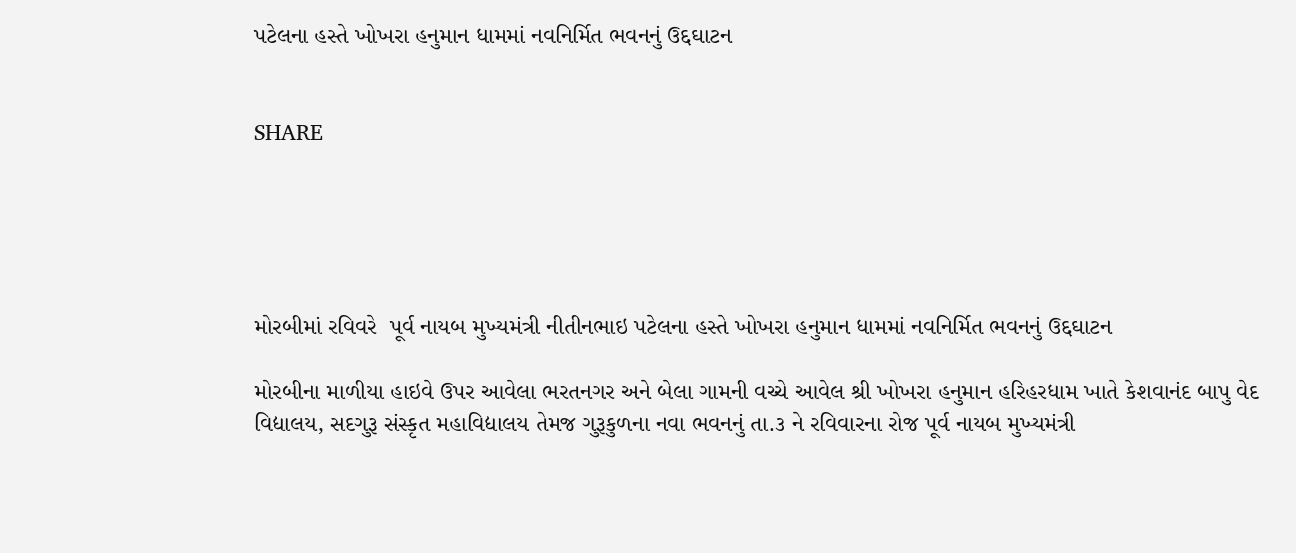પટેલના હસ્તે ખોખરા હનુમાન ધામમાં નવનિર્મિત ભવનનું ઉદ્દઘાટન


SHARE





મોરબીમાં રવિવરે  પૂર્વ નાયબ મુખ્યમંત્રી નીતીનભાઇ પટેલના હસ્તે ખોખરા હનુમાન ધામમાં નવનિર્મિત ભવનનું ઉદ્દઘાટન

મોરબીના માળીયા હાઇવે ઉપર આવેલા ભરતનગર અને બેલા ગામની વચ્ચે આવેલ શ્રી ખોખરા હનુમાન હરિહરધામ ખાતે કેશવાનંદ બાપુ વેદ વિદ્યાલય, સદગુરૂ સંસ્કૃત મહાવિદ્યાલય તેમજ ગુરૂકુળના નવા ભવનનું તા.૩ ને રવિવારના રોજ પૂર્વ નાયબ મુખ્યમંત્રી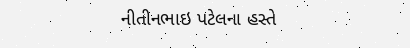નીતીનભાઇ પટેલના હસ્તે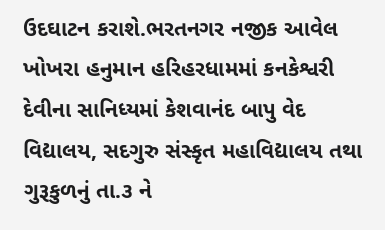ઉદઘાટન કરાશે.ભરતનગર નજીક આવેલ ખોખરા હનુમાન હરિહરધામમાં કનકેશ્વરી દેવીના સાનિધ્યમાં કેશવાનંદ બાપુ વેદ વિદ્યાલય, સદગુરુ સંસ્કૃત મહાવિદ્યાલય તથા ગુરૂકુળનું તા.૩ ને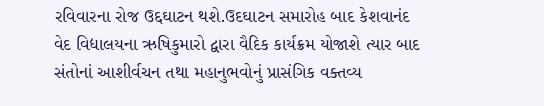રવિવારના રોજ ઉદ્દઘાટન થશે.ઉદઘાટન સમારોહ બાદ કેશવાનંદ વેદ વિદ્યાલયના ઋષિકુમારો દ્વારા વૈદિક કાર્યક્રમ યોજાશે ત્યાર બાદ સંતોનાં આશીર્વચન તથા મહાનુભવોનું પ્રાસંગિક વક્તવ્ય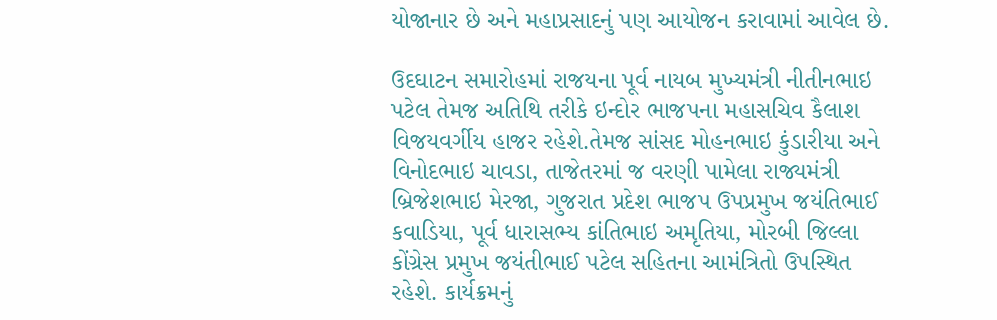યોજાનાર છે અને મહાપ્રસાદનું પણ આયોજન કરાવામાં આવેલ છે.

ઉદઘાટન સમારોહમાં રાજયના પૂર્વ નાયબ મુખ્યમંત્રી નીતીનભાઇ પટેલ તેમજ અતિથિ તરીકે ઇન્દોર ભાજપના મહાસચિવ કૈલાશ વિજયવર્ગીય હાજર રહેશે.તેમજ સાંસદ મોહનભાઇ કુંડારીયા અને વિનોદભાઇ ચાવડા, તાજેતરમાં જ વરણી પામેલા રાજ્યમંત્રી બ્રિજેશભાઇ મેરજા, ગુજરાત પ્રદેશ ભાજપ ઉપપ્રમુખ જયંતિભાઈ કવાડિયા, પૂર્વ ધારાસભ્ય કાંતિભાઇ અમૃતિયા, મોરબી જિલ્લા કોંગ્રેસ પ્રમુખ જયંતીભાઈ પટેલ સહિતના આમંત્રિતો ઉપસ્થિત રહેશે. કાર્યક્રમનું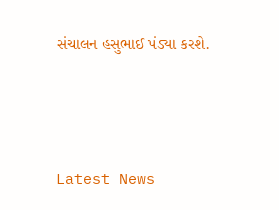સંચાલન હસુભાઈ પંડ્યા કરશે.




Latest News